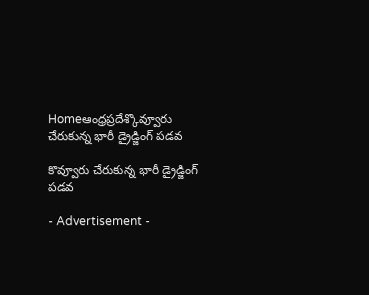Homeఆంధ్రప్రదేశ్కొవ్వూరు చేరుకున్న భారీ డ్రైడ్జింగ్ పడవ

కొవ్వూరు చేరుకున్న భారీ డ్రైడ్జింగ్ పడవ

- Advertisement -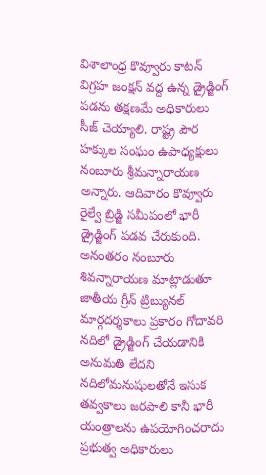విశాలాంధ్ర కొవ్వూరు కాటన్ విగ్రహ జంక్షన్ వద్ద ఉన్న డ్రైడ్జింగ్ పడను తక్షణమే అధికారులు సీజ్ చెయ్యాలి. రాష్ట్ర పౌర హక్కుల సంఘం ఉపాధ్యక్షులు నంబూరు శ్రీమన్నారాయణ అన్నారు. ఆదివారం కొవ్వూరు రైల్వే బ్రిడ్జి సమీపంలో భారీ డ్రైడ్జింగ్ పడవ చేరుకుంది. అనంతరం నంబూరు శివన్నారాయణ మాట్లాడుతూ జాతీయ గ్రీన్ ట్రిబ్యునల్ మార్గదర్శకాలు ప్రకారం గోదావరి నదిలో డ్రైడ్జింగ్ చేయడానికి అనుమతి లేదని నదిలోమనుషులతోనే ఇసుక తవ్వకాలు జరపాలి కానీ భారీ యంత్రాలను ఉపయోగించరాదు ప్రభుత్వ అధికారులు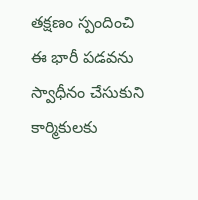తక్షణం స్పందించి ఈ భారీ పడవను స్వాధీనం చేసుకుని కార్మికులకు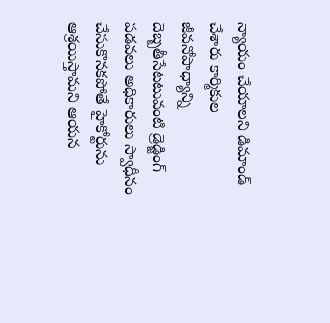న్యాయం చేయాలని డిమాండ్ చేశారు కార్మికుల జీవనోపాధ్యాన్ని దెబ్బతీసేటటువంటి డ్రెడ్జింగ్ పడవలు అధికారులు స్వాధీనం చేసుకొనకపోతే హైకోర్టును ఆశ్రయిస్తామని ఆయన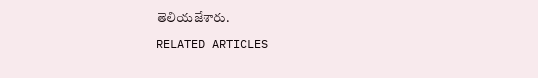తెలియజేశారు.

RELATED ARTICLES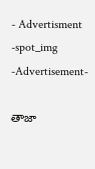- Advertisment -spot_img
-Advertisement-

తాజా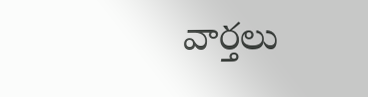వార్తలు